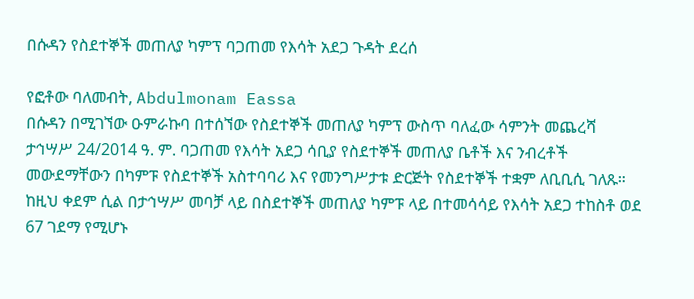በሱዳን የስደተኞች መጠለያ ካምፕ ባጋጠመ የእሳት አደጋ ጉዳት ደረሰ

የፎቶው ባለመብት, Abdulmonam Eassa
በሱዳን በሚገኘው ዑምራኩባ በተሰኘው የስደተኞች መጠለያ ካምፕ ውስጥ ባለፈው ሳምንት መጨረሻ ታኅሣሥ 24/2014 ዓ. ም. ባጋጠመ የእሳት አደጋ ሳቢያ የስደተኞች መጠለያ ቤቶች እና ንብረቶች መውደማቸውን በካምፑ የስደተኞች አስተባባሪ እና የመንግሥታቱ ድርጅት የስደተኞች ተቋም ለቢቢሲ ገለጹ።
ከዚህ ቀደም ሲል በታኅሣሥ መባቻ ላይ በስደተኞች መጠለያ ካምፑ ላይ በተመሳሳይ የእሳት አደጋ ተከስቶ ወደ 67 ገደማ የሚሆኑ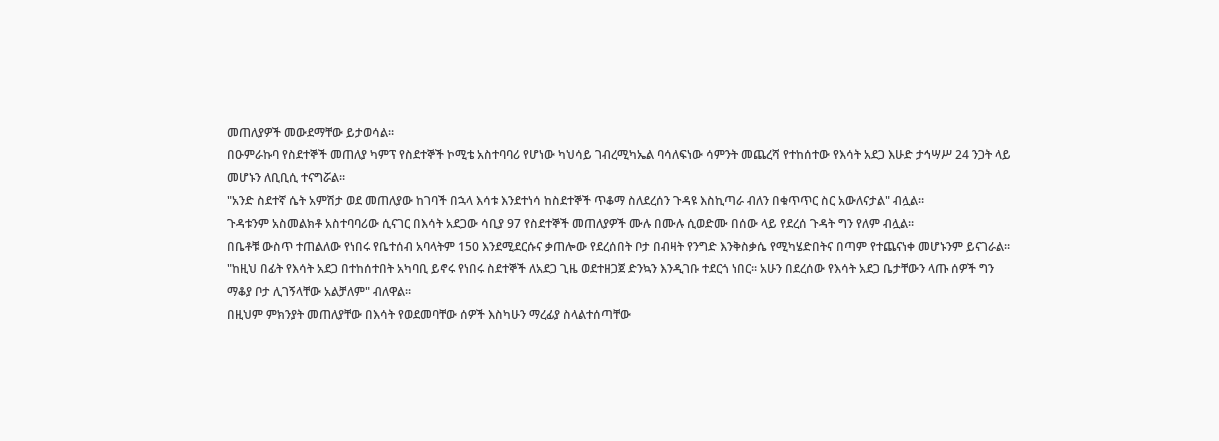መጠለያዎች መውደማቸው ይታወሳል።
በዑምራኩባ የስደተኞች መጠለያ ካምፕ የስደተኞች ኮሚቴ አስተባባሪ የሆነው ካህሳይ ገብረሚካኤል ባሳለፍነው ሳምንት መጨረሻ የተከሰተው የእሳት አደጋ እሁድ ታኅሣሥ 24 ንጋት ላይ መሆኑን ለቢቢሲ ተናግሯል።
"አንድ ስደተኛ ሴት አምሽታ ወደ መጠለያው ከገባች በኋላ እሳቱ እንደተነሳ ከስደተኞች ጥቆማ ስለደረሰን ጉዳዩ እስኪጣራ ብለን በቁጥጥር ስር አውለናታል" ብሏል።
ጉዳቱንም አስመልክቶ አስተባባሪው ሲናገር በእሳት አደጋው ሳቢያ 97 የስደተኞች መጠለያዎች ሙሉ በሙሉ ሲወድሙ በሰው ላይ የደረሰ ጉዳት ግን የለም ብሏል።
በቤቶቹ ውስጥ ተጠልለው የነበሩ የቤተሰብ አባላትም 150 እንደሚደርሱና ቃጠሎው የደረሰበት ቦታ በብዛት የንግድ እንቅስቃሴ የሚካሄድበትና በጣም የተጨናነቀ መሆኑንም ይናገራል።
"ከዚህ በፊት የእሳት አደጋ በተከሰተበት አካባቢ ይኖሩ የነበሩ ስደተኞች ለአደጋ ጊዜ ወደተዘጋጀ ድንኳን እንዲገቡ ተደርጎ ነበር። አሁን በደረሰው የእሳት አደጋ ቤታቸውን ላጡ ሰዎች ግን ማቆያ ቦታ ሊገኝላቸው አልቻለም" ብለዋል።
በዚህም ምክንያት መጠለያቸው በእሳት የወደመባቸው ሰዎች እስካሁን ማረፊያ ስላልተሰጣቸው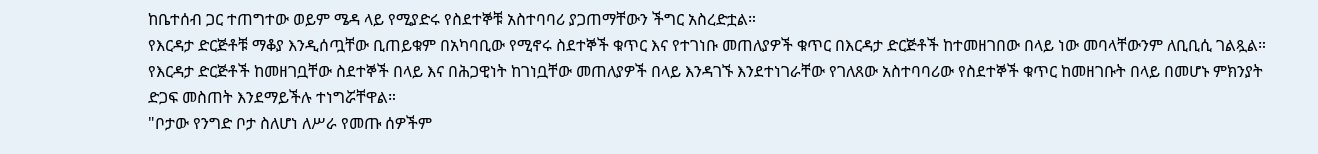ከቤተሰብ ጋር ተጠግተው ወይም ሜዳ ላይ የሚያድሩ የስደተኞቹ አስተባባሪ ያጋጠማቸውን ችግር አስረድቷል።
የእርዳታ ድርጅቶቹ ማቆያ እንዲሰጧቸው ቢጠይቁም በአካባቢው የሚኖሩ ስደተኞች ቁጥር እና የተገነቡ መጠለያዎች ቁጥር በእርዳታ ድርጅቶች ከተመዘገበው በላይ ነው መባላቸውንም ለቢቢሲ ገልጿል።
የእርዳታ ድርጅቶች ከመዘገቧቸው ስደተኞች በላይ እና በሕጋዊነት ከገነቧቸው መጠለያዎች በላይ እንዳገኙ እንደተነገራቸው የገለጸው አስተባባሪው የስደተኞች ቁጥር ከመዘገቡት በላይ በመሆኑ ምክንያት ድጋፍ መስጠት እንደማይችሉ ተነግሯቸዋል።
"ቦታው የንግድ ቦታ ስለሆነ ለሥራ የመጡ ሰዎችም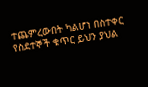ተጨምረውበት ካልሆነ በስተቀር የስደተኞች ቁጥር ይህን ያህል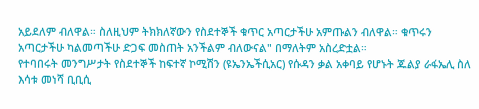አይደለም ብለዋል። ስለዚህም ትክክለኛውን የስደተኞች ቁጥር አጣርታችሁ አምጡልን ብለዋል። ቁጥሩን አጣርታችሁ ካልመጣችሁ ድጋፍ መስጠት አንችልም ብለውናል" በማለትም አስረድቷል።
የተባበሩት መንግሥታት የስደተኞች ከፍተኛ ኮሚሽን (ዩኤንኤችሲአር) የሱዳን ቃል አቀባይ የሆኑት ጁልያ ራፋኤሊ ስለ እሳቱ መነሻ ቢቢሲ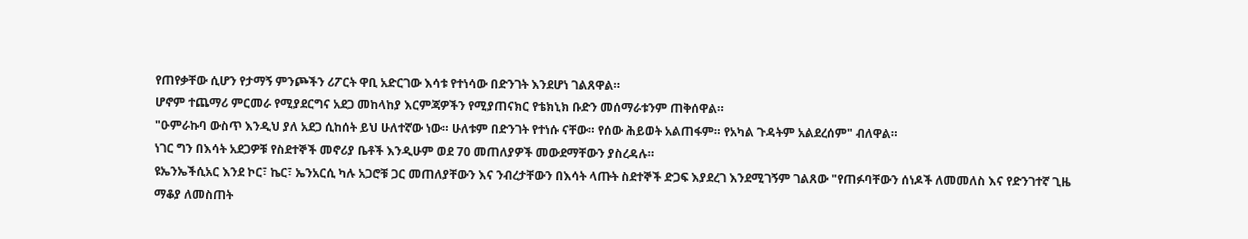የጠየቃቸው ሲሆን የታማኝ ምንጮችን ሪፖርት ዋቢ አድርገው እሳቱ የተነሳው በድንገት እንደሆነ ገልጸዋል።
ሆኖም ተጨማሪ ምርመራ የሚያደርግና አደጋ መከላከያ እርምጃዎችን የሚያጠናክር የቴክኒክ ቡድን መሰማራቱንም ጠቅሰዋል።
"ዑምራኩባ ውስጥ እንዲህ ያለ አደጋ ሲከሰት ይህ ሁለተኛው ነው። ሁለቱም በድንገት የተነሱ ናቸው። የሰው ሕይወት አልጠፋም። የአካል ጉዳትም አልደረሰም" ብለዋል።
ነገር ግን በእሳት አደጋዎቹ የስደተኞች መኖሪያ ቤቶች እንዲሁም ወደ 70 መጠለያዎች መውደማቸውን ያስረዳሉ።
ዩኤንኤችሲአር እንደ ኮር፣ ኬር፣ ኤንአርሲ ካሉ አጋሮቹ ጋር መጠለያቸውን እና ንብረታቸውን በእሳት ላጡት ስደተኞች ድጋፍ እያደረገ እንደሚገኝም ገልጸው "የጠፉባቸውን ሰነዶች ለመመለስ እና የድንገተኛ ጊዜ ማቆያ ለመስጠት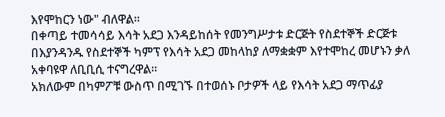እየሞከርን ነው" ብለዋል።
በቀጣይ ተመሳሳይ እሳት አደጋ እንዳይከሰት የመንግሥታቱ ድርጅት የስደተኞች ድርጅቱ በእያንዳንዱ የስደተኞች ካምፕ የእሳት አደጋ መከላከያ ለማቋቋም እየተሞከረ መሆኑን ቃለ አቀባዩዋ ለቢቢሲ ተናግረዋል።
አክለውም በካምፖቹ ውስጥ በሚገኙ በተወሰኑ ቦታዎች ላይ የእሳት አደጋ ማጥፊያ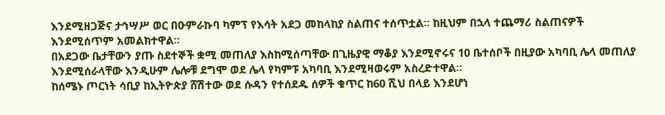እንደሚዘጋጅና ታኅሣሥ ወር በዑምራኩባ ካምፕ የእሳት አደጋ መከላከያ ስልጠና ተሰጥቷል። ከዚህም በኋላ ተጨማሪ ስልጠናዎች እንደሚሰጥም አመልክተዋል።
በአደጋው ቤታቸውን ያጡ ስደተኞች ቋሚ መጠለያ እስከሚሰጣቸው በጊዜያዊ ማቆያ እንደሚኖሩና 10 ቤተሰቦች በዚያው አካባቢ ሌላ መጠለያ እንደሚሰራላቸው እንዲሁም ሌሎቹ ደግሞ ወደ ሌላ የካምፑ አካባቢ እንደሚዛወሩም አስረድተዋል።
ከሰሜኑ ጦርነት ሳቢያ ከኢትዮጵያ ሸሽተው ወደ ሱዳን የተሰደዱ ሰዎች ቁጥር ከ60 ሺህ በላይ እንደሆነ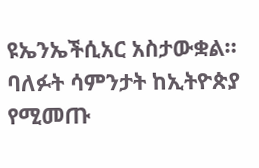ዩኤንኤችሲአር አስታውቋል።
ባለፉት ሳምንታት ከኢትዮጵያ የሚመጡ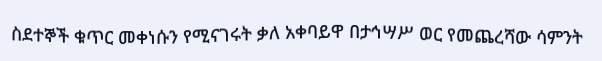ስደተኞች ቁጥር መቀነሱን የሚናገሩት ቃለ አቀባይዋ በታኅሣሥ ወር የመጨረሻው ሳምንት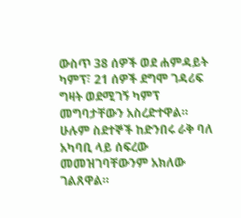ውስጥ 38 ሰዎች ወደ ሐምዳይት ካምፕ፣ 21 ሰዎች ደግሞ ገዳሪፍ ግዛት ወደሚገኝ ካምፕ መግባታቸውን አስረድተዋል።
ሁሉም ስደተኞች ከድንበሩ ራቅ ባለ አካባቢ ላይ ሰፍረው መመዝገባቸውንም አክለው ገልጸዋል።